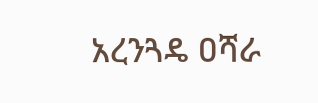አረንጓዴ ዐሻራ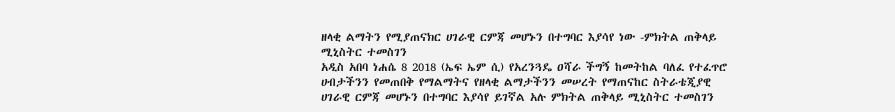ዘላቂ ልማትን የሚያጠናክር ሀገራዊ ርምጃ መሆኑን በተግባር እያሳየ ነው -ምክትል ጠቅላይ ሚኒስትር ተመስገን
አዲስ አበባ ነሐሴ 8 2018 (ኤፍ ኤም ሲ) የአረንጓዴ ዐሻራ ችግኝ ከመትከል ባለፈ የተፈጥሮ ሀብታችንን የመጠበቅ የማልማትና የዘላቂ ልማታችንን መሠረት የማጠናከር ስትራቴጂያዊ ሀገራዊ ርምጃ መሆኑን በተግባር እያሳየ ይገኛል አሉ ምክትል ጠቅላይ ሚኒስትር ተመስገን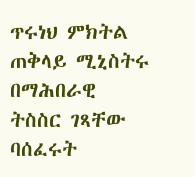ጥሩነህ ምክትል ጠቅላይ ሚኒስትሩ በማሕበራዊ ትስስር ገጻቸው ባሰፈሩት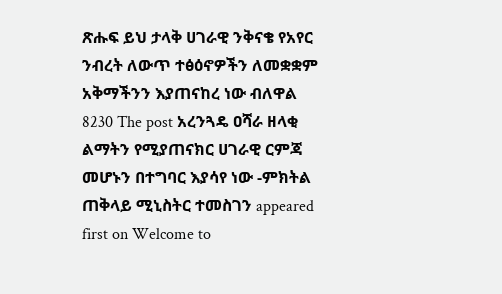ጽሑፍ ይህ ታላቅ ሀገራዊ ንቅናቄ የአየር ንብረት ለውጥ ተፅዕኖዎችን ለመቋቋም አቅማችንን እያጠናከረ ነው ብለዋል 8230 The post አረንጓዴ ዐሻራ ዘላቂ ልማትን የሚያጠናክር ሀገራዊ ርምጃ መሆኑን በተግባር እያሳየ ነው -ምክትል ጠቅላይ ሚኒስትር ተመስገን appeared first on Welcome to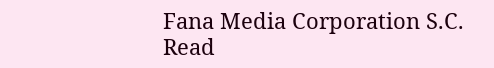Fana Media Corporation S.C.
Read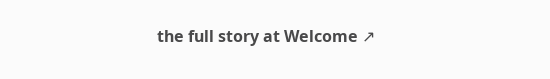the full story at Welcome ↗